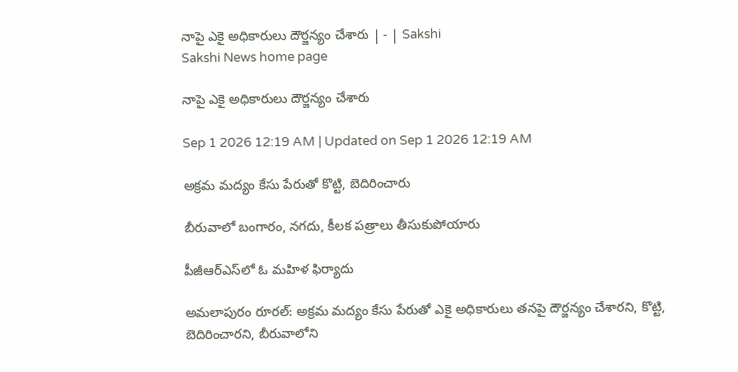నాపై ఎకై అధికారులు దౌర్జన్యం చేశారు | - | Sakshi
Sakshi News home page

నాపై ఎకై అధికారులు దౌర్జన్యం చేశారు

Sep 1 2026 12:19 AM | Updated on Sep 1 2026 12:19 AM

అక్రమ మద్యం కేసు పేరుతో కొట్టి, బెదిరించారు

బీరువాలో బంగారం, నగదు, కీలక పత్రాలు తీసుకుపోయారు

పీజీఆర్‌ఎస్‌లో ఓ మహిళ ఫిర్యాదు

అమలాపురం రూరల్‌: అక్రమ మద్యం కేసు పేరుతో ఎకై అధికారులు తనపై దౌర్జన్యం చేశారని, కొట్టి, బెదిరించారని, బీరువాలోని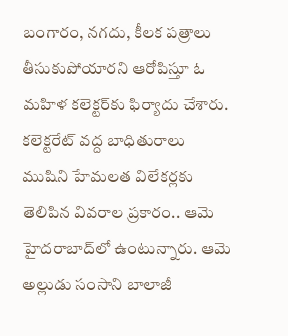బంగారం, నగదు, కీలక పత్రాలు తీసుకుపోయారని ఆరోపిస్తూ ఓ మహిళ కలెక్టర్‌కు ఫిర్యాదు చేశారు. కలెక్టరేట్‌ వద్ద బాధితురాలు ముషిని హేమలత విలేకర్లకు తెలిపిన వివరాల ప్రకారం.. ఆమె హైదరాబాద్‌లో ఉంటున్నారు. ఆమె అల్లుడు సంసాని బాలాజీ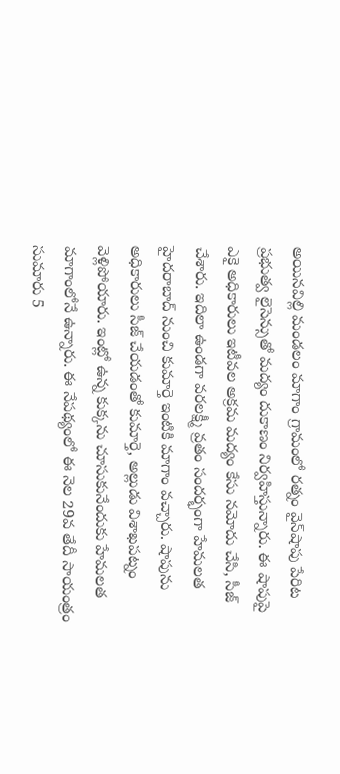అయినవిల్లి మండలం మాగాం గ్రామంలో రత్నం వైన్‌షాపు పేరిట ప్రభుత్వ లైసెన్సుతో మద్యం దుకాణం నిర్వహిస్తున్నారు. ఈ షాపుపై ఎకై అధికారులు ఇటీవల అక్రమ మద్యం కేసు నమోదు చేసి, సీజ్‌ చేశారు. ఇదిలా ఉండగా వరలక్ష్మీ వ్రతం సందర్భంగా హేమలత హైదరాబాద్‌ నుంచి కుమార్తె ఇంటికి మాగాం వచ్చారు. షాపును అధికారులు సీజ్‌ చేయడంతో కుమార్తె, అల్లుడు విశాఖపట్నం వెళ్లిపోయారు. ఇంట్లో ఉన్న కుక్కను చూసుకునేందుకు హేమలత మాగాంలోనే ఉన్నారు. ఈ నేపథ్యంలో ఈ నెల 29వ తేదీ సాయంత్రం సుమారు 5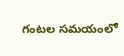గంటల సమయంలో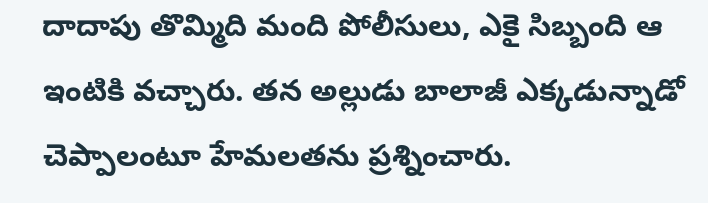దాదాపు తొమ్మిది మంది పోలీసులు, ఎకై సిబ్బంది ఆ ఇంటికి వచ్చారు. తన అల్లుడు బాలాజీ ఎక్కడున్నాడో చెప్పాలంటూ హేమలతను ప్రశ్నించారు.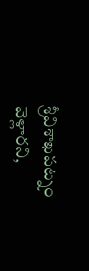శ్రీవిశాఖపట్నం వెళ్లారని,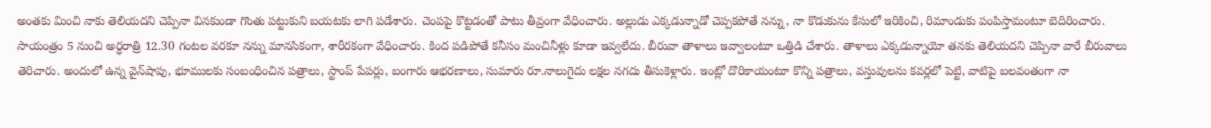అంతకు మించి నాకు తెలియదని చెప్పినా వినకుండా గొంతు పట్టుకుని బయటకు లాగి పడేశారు. చెంపపై కొట్టడంతో పాటు తీవ్రంగా వేధించారు. అల్లుడు ఎక్కడున్నాడో చెప్పకపోతే నన్ను, నా కొడుకును కేసులో ఇరికించి, రిమాండుకు పంపిస్తామంటూ బెదిరించారు. సాయంత్రం 5 నుంచి అర్ధరాత్రి 12.30 గంటల వరకూ నన్ను మానసికంగా, శారీరకంగా వేధించారు. కింద పడిపోతే కనీసం మంచినీళ్లు కూడా ఇవ్వలేదు. బీరువా తాళాలు ఇవ్వాలంటూ ఒత్తిడి చేశారు. తాళాలు ఎక్కడున్నాయో తనకు తెలియదని చెప్పినా వారే బీరువాలు తెరిచారు. అందులో ఉన్న వైన్‌షాపు, భూములకు సంబంధించిన పత్రాలు, స్టాంప్‌ పేపర్లు, బంగారు ఆభరణాలు, సుమారు రూ.నాలుగైదు లక్షల నగదు తీసుకెళ్లారు. ఇంట్లో దొరికాయంటూ కొన్ని పత్రాలు, వస్తువులను కవర్లలో పెట్టి, వాటిపై బలవంతంగా నా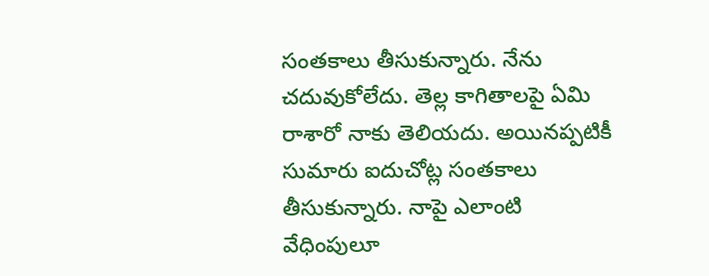సంతకాలు తీసుకున్నారు. నేను చదువుకోలేదు. తెల్ల కాగితాలపై ఏమి రాశారో నాకు తెలియదు. అయినప్పటికీ సుమారు ఐదుచోట్ల సంతకాలు తీసుకున్నారు. నాపై ఎలాంటి వేధింపులూ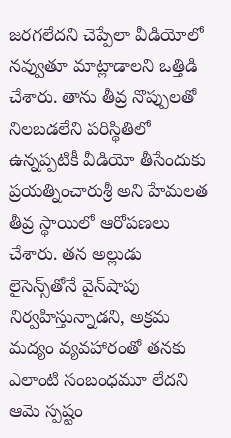జరగలేదని చెప్పేలా వీడియోలో నవ్వుతూ మాట్లాడాలని ఒత్తిడి చేశారు. తాను తీవ్ర నొప్పులతో నిలబడలేని పరిస్థితిలో ఉన్నప్పటికీ వీడియో తీసేందుకు ప్రయత్నించారుశ్రీ అని హేమలత తీవ్ర స్థాయిలో ఆరోపణలు చేశారు. తన అల్లుడు లైసెన్స్‌తోనే వైన్‌షాపు నిర్వహిస్తున్నాడని, అక్రమ మద్యం వ్యవహారంతో తనకు ఎలాంటి సంబంధమూ లేదని ఆమె స్పష్టం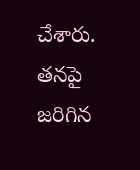చేశారు. తనపై జరిగిన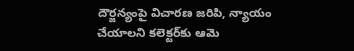దౌర్జన్యంపై విచారణ జరిపి, న్యాయం చేయాలని కలెక్టర్‌కు ఆమె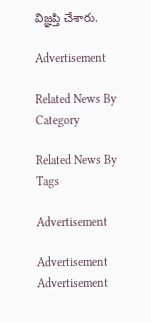విజ్ఞప్తి చేశారు.

Advertisement

Related News By Category

Related News By Tags

Advertisement

Advertisement
Advertisement